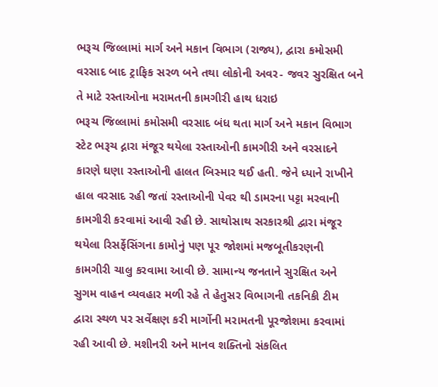ભરૂચ જિલ્લામાં માર્ગ અને મકાન વિભાગ (રાજ્ય), દ્વારા કમોસમી વરસાદ બાદ ટ્રાફિક સરળ બને તથા લોકોની અવર- જવર સુરક્ષિત બને તે માટે રસ્તાઓના મરામતની કામગીરી હાથ ધરાઇ
ભરૂચ જિલ્લામાં કમોસમી વરસાદ બંધ થતા માર્ગ અને મકાન વિભાગ સ્ટેટ ભરૂચ દ્નારા મંજૂર થયેલા રસ્તાઓની કામગીરી અને વરસાદને કારણે ઘણા રસ્તાઓની હાલત બિસ્માર થઈ હતી. જેને ધ્યાને રાખીને હાલ વરસાદ રહી જતાં રસ્તાઓની પેવર થી ડામરના પટ્ટા મરવાની કામગીરી કરવામાં આવી રહી છે. સાથોસાથ સરકારશ્રી દ્વારા મંજૂર થયેલા રિસર્ફેસિંગના કામોનું પણ પૂર જોશમાં મજબૂતીકરણની કામગીરી ચાલુ કરવામા આવી છે. સામાન્ય જનતાને સુરક્ષિત અને સુગમ વાહન વ્યવહાર મળી રહે તે હેતુસર વિભાગની તકનિકી ટીમ દ્વારા સ્થળ પર સર્વેક્ષણ કરી માર્ગોની મરામતની પૂરજોશમા કરવામાં રહી આવી છે. મશીનરી અને માનવ શક્તિનો સંકલિત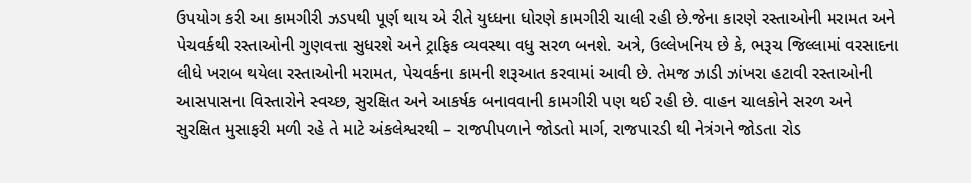ઉપયોગ કરી આ કામગીરી ઝડપથી પૂર્ણ થાય એ રીતે યુધ્ધના ધોરણે કામગીરી ચાલી રહી છે.જેના કારણે રસ્તાઓની મરામત અને પેચવર્કથી રસ્તાઓની ગુણવત્તા સુધરશે અને ટ્રાફિક વ્યવસ્થા વધુ સરળ બનશે. અત્રે, ઉલ્લેખનિય છે કે, ભરૂચ જિલ્લામાં વરસાદના લીધે ખરાબ થયેલા રસ્તાઓની મરામત, પેચવર્કના કામની શરૂઆત કરવામાં આવી છે. તેમજ ઝાડી ઝાંખરા હટાવી રસ્તાઓની આસપાસના વિસ્તારોને સ્વચ્છ, સુરક્ષિત અને આકર્ષક બનાવવાની કામગીરી પણ થઈ રહી છે. વાહન ચાલકોને સરળ અને સુરક્ષિત મુસાફરી મળી રહે તે માટે અંકલેશ્વરથી – રાજપીપળાને જોડતો માર્ગ, રાજપારડી થી નેત્રંગને જોડતા રોડ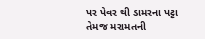પર પેવર થી ડામરના પટ્ટા તેમજ મરામતની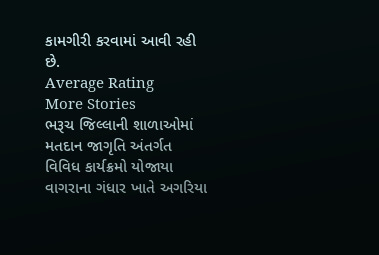કામગીરી કરવામાં આવી રહી છે.
Average Rating
More Stories
ભરૂચ જિલ્લાની શાળાઓમાં મતદાન જાગૃતિ અંતર્ગત વિવિધ કાર્યક્રમો યોજાયા
વાગરાના ગંધાર ખાતે અગરિયા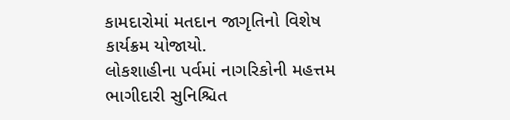કામદારોમાં મતદાન જાગૃતિનો વિશેષ કાર્યક્રમ યોજાયો.
લોકશાહીના પર્વમાં નાગરિકોની મહત્તમ ભાગીદારી સુનિશ્ચિત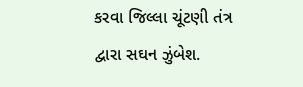કરવા જિલ્લા ચૂંટણી તંત્ર દ્વારા સઘન ઝુંબેશ.